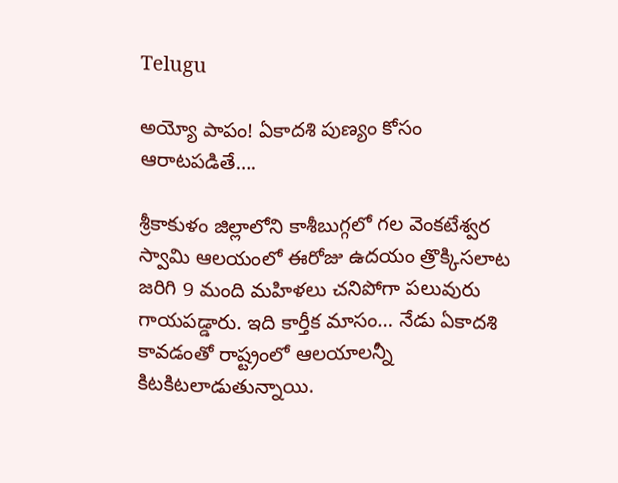Telugu

అయ్యో పాపం! ఏకాదశి పుణ్యం కోసం ఆరాటపడితే….

శ్రీకాకుళం జిల్లాలోని కాశీబుగ్గలో గల వెంకటేశ్వర స్వామి ఆలయంలో ఈరోజు ఉదయం త్రొక్కిసలాట జరిగి 9 మంది మహిళలు చనిపోగా పలువురు గాయపడ్డారు. ఇది కార్తీక మాసం… నేడు ఏకాదశి కావడంతో రాష్ట్రంలో ఆలయాలన్నీ కిటకిటలాడుతున్నాయి.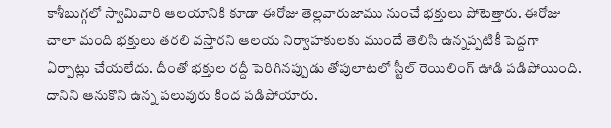కాశీబుగ్గలో స్వామివారి ఆలయానికి కూడా ఈరోజు తెల్లవారుజాము నుంచే భక్తులు పోటెత్తారు. ఈరోజు చాలా మంది భక్తులు తరలి వస్తారని ఆలయ నిర్వాహకులకు ముందే తెలిసి ఉన్నప్పటికీ పెద్దగా ఏర్పాట్లు చేయలేదు. దీంతో భక్తుల రద్దీ పెరిగినప్పుడు తోపులాటలో స్టీల్ రెయిలింగ్ ఊడి పడిపోయింది. దానిని ఆనుకొని ఉన్న పలువురు కింద పడిపోయారు.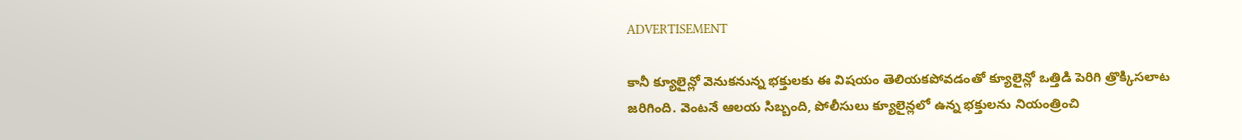ADVERTISEMENT

కానీ క్యూలైన్లో వెనుకనున్న భక్తులకు ఈ విషయం తెలియకపోవడంతో క్యూలైన్లో ఒత్తిడి పెరిగి త్రొక్కిసలాట జరిగింది. వెంటనే ఆలయ సిబ్బంది, పోలీసులు క్యూలైన్లలో ఉన్న భక్తులను నియంత్రించి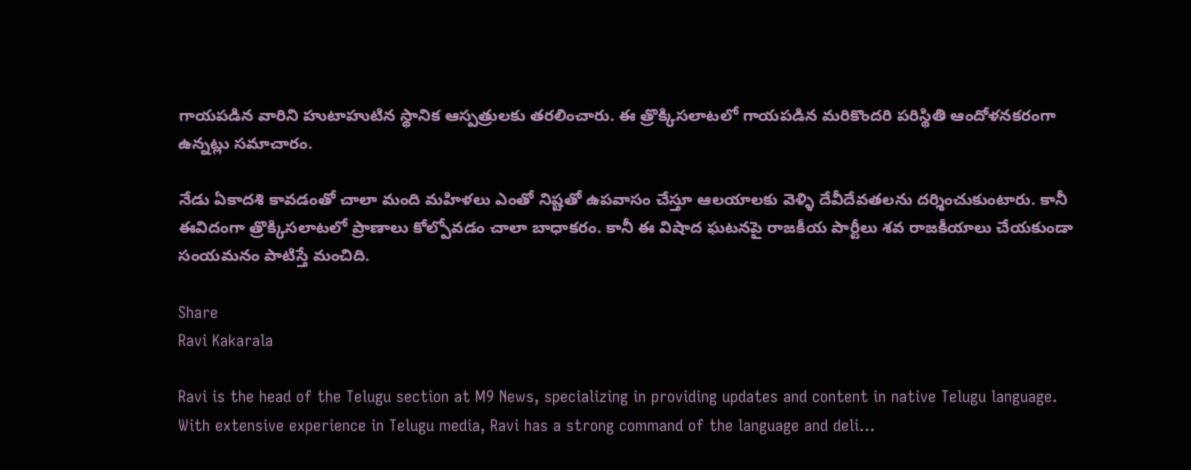గాయపడిన వారిని హుటాహుటిన స్థానిక ఆస్పత్రులకు తరలించారు. ఈ త్రొక్కిసలాటలో గాయపడిన మరికొందరి పరిస్థితి ఆందోళనకరంగా ఉన్నట్లు సమాచారం.

నేడు ఏకాదశి కావడంతో చాలా మంది మహిళలు ఎంతో నిష్టతో ఉపవాసం చేస్తూ ఆలయాలకు వెళ్ళి దేవీదేవతలను దర్శించుకుంటారు. కానీ ఈవిదంగా త్రొక్కిసలాటలో ప్రాణాలు కోల్పోవడం చాలా బాధాకరం. కానీ ఈ విషాద ఘటనపై రాజకీయ పార్టీలు శవ రాజకీయాలు చేయకుండా సంయమనం పాటిస్తే మంచిది.

Share
Ravi Kakarala

Ravi is the head of the Telugu section at M9 News, specializing in providing updates and content in native Telugu language. With extensive experience in Telugu media, Ravi has a strong command of the language and deli…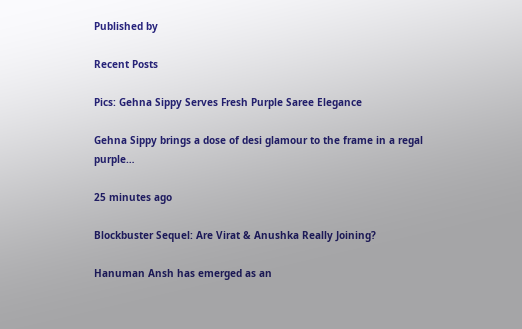Published by

Recent Posts

Pics: Gehna Sippy Serves Fresh Purple Saree Elegance

Gehna Sippy brings a dose of desi glamour to the frame in a regal purple…

25 minutes ago

Blockbuster Sequel: Are Virat & Anushka Really Joining?

Hanuman Ansh has emerged as an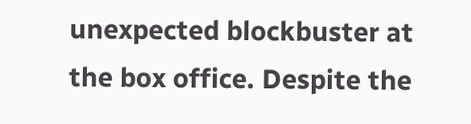unexpected blockbuster at the box office. Despite the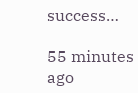success…

55 minutes ago